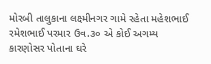મોરબી તાલુકાના લક્ષ્મીનગર ગામે રહેતા મહેશભાઈ રમેશભાઈ પરમાર ઉવ.૩૦ એ કોઈ અગમ્ય કારણોસર પોતાના ઘરે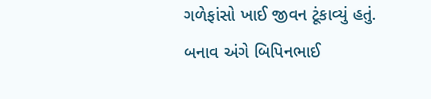ગળેફાંસો ખાઈ જીવન ટૂંકાવ્યું હતું. બનાવ અંગે બિપિનભાઈ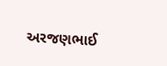અરજણભાઈ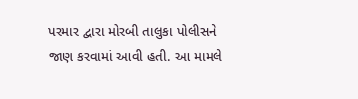પરમાર દ્વારા મોરબી તાલુકા પોલીસને જાણ કરવામાં આવી હતી. આ મામલે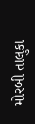મોરબી તાલુકા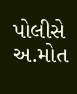પોલીસે અ.મોત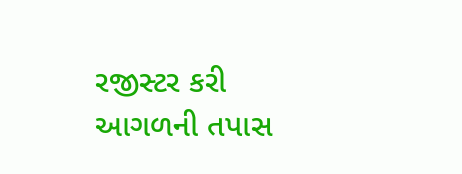રજીસ્ટર કરી આગળની તપાસ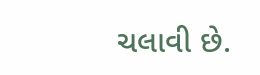ચલાવી છે.